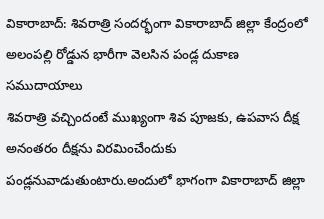వికారాబాద్: శివరాత్రి సందర్భంగా వికారాబాద్ జిల్లా కేంద్రంలో అలంపల్లి రోడ్డున భారీగా వెలసిన పండ్ల దుకాణ సముదాయాలు
శివరాత్రి వచ్చిందంటే ముఖ్యంగా శివ పూజకు, ఉపవాస దీక్ష అనంతరం దీక్షను విరమించేందుకు పండ్లనువాడుతుంటారు.అందులో భాగంగా వికారాబాద్ జిల్లా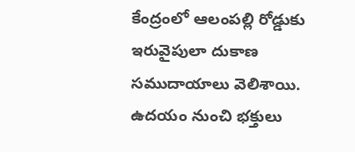కేంద్రంలో ఆలంపల్లి రోడ్డుకు ఇరువైపులా దుకాణ సముదాయాలు వెలిశాయి. ఉదయం నుంచి భక్తులు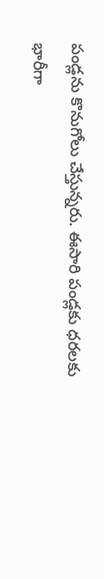పండ్లను కొనుగోలు చేస్తున్నరు. ఈసారి పండ్లకు ధరలకు భారీగా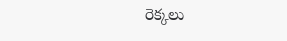రెక్కలు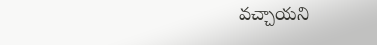వచ్చాయని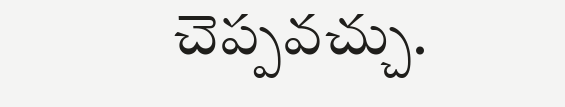చెప్పవచ్చు.